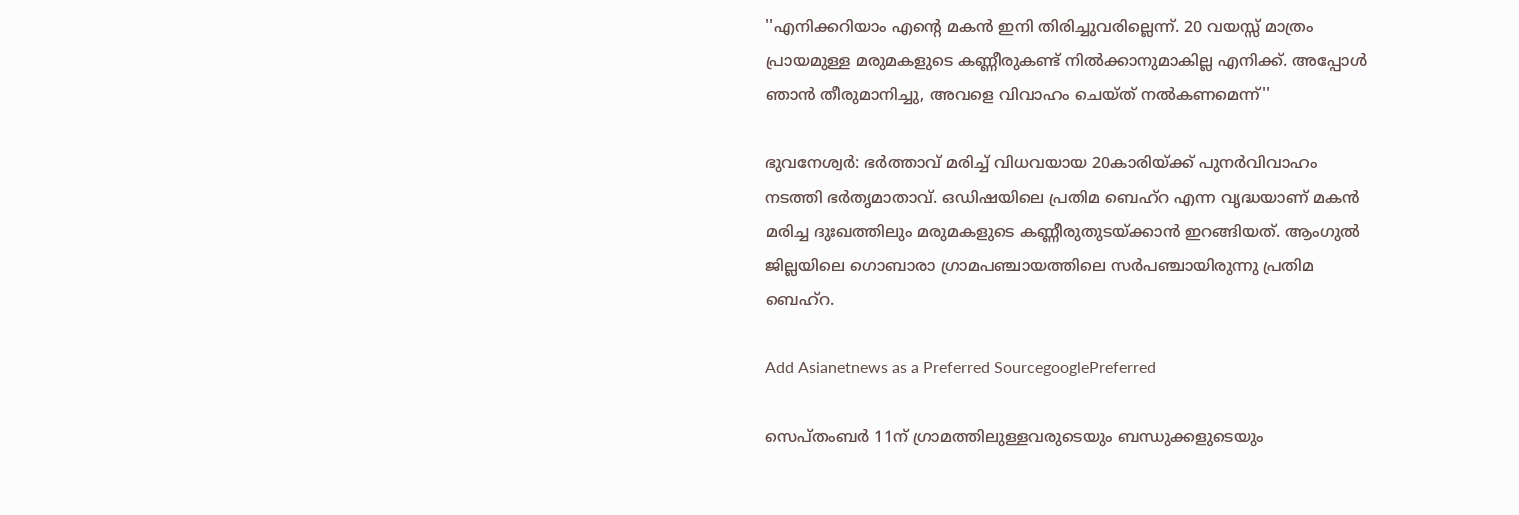''എനിക്കറിയാം എന്‍റെ മകന്‍ ഇനി തിരിച്ചുവരില്ലെന്ന്. 20 വയസ്സ് മാത്രം പ്രായമുള്ള മരുമകളുടെ കണ്ണീരുകണ്ട് നില്‍ക്കാനുമാകില്ല എനിക്ക്. അപ്പോള്‍ ഞാന്‍ തീരുമാനിച്ചു, അവളെ വിവാഹം ചെയ്ത് നല്‍കണമെന്ന്''

ഭുവനേശ്വര്‍: ഭര്‍ത്താവ് മരിച്ച് വിധവയായ 20കാരിയ്ക്ക് പുനര്‍വിവാഹം നടത്തി ഭര്‍തൃമാതാവ്. ഒഡിഷയിലെ പ്രതിമ ബെഹ്റ എന്ന വൃദ്ധയാണ് മകന്‍ മരിച്ച ദുഃഖത്തിലും മരുമകളുടെ കണ്ണീരുതുടയ്ക്കാന്‍ ഇറങ്ങിയത്. ആംഗുല്‍ ജില്ലയിലെ ഗൊബാരാ ഗ്രാമപഞ്ചായത്തിലെ സര്‍പഞ്ചായിരുന്നു പ്രതിമ ബെഹ്റ.

Add Asianetnews as a Preferred SourcegooglePreferred

സെപ്തംബര്‍ 11ന് ഗ്രാമത്തിലുള്ളവരുടെയും ബന്ധുക്കളുടെയും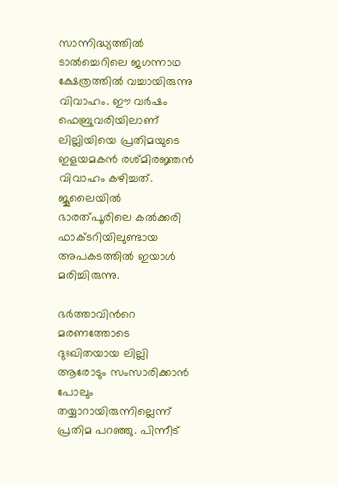സാന്നിദ്ധ്യത്തില്‍ ടാല്‍ച്ചെറിലെ ജഗന്നാഥ ക്ഷേത്രത്തില്‍ വച്ചായിരുന്നു വിവാഹം. ഈ വര്‍ഷം ഫെബ്രുവരിയിലാണ് ലില്ലിയിയെ പ്രതിമയുടെ ഇളയമകന്‍ രശ്മിരജ്ഞന്‍ വിവാഹം കഴിച്ചത്. ജൂലൈയില്‍ ഭാരത്പൂരിലെ കല്‍ക്കരി ഫാക്ടറിയിലുണ്ടായ അപകടത്തില്‍ ഇയാള്‍ മരിച്ചിരുന്നു.

ഭര്‍ത്താവിന്‍റെ മരണത്തോടെ ദുഃഖിതയായ ലില്ലി ആരോടും സംസാരിക്കാന്‍ പോലും തയ്യാറായിരുന്നില്ലെന്ന് പ്രതിമ പറഞ്ഞു. പിന്നീട്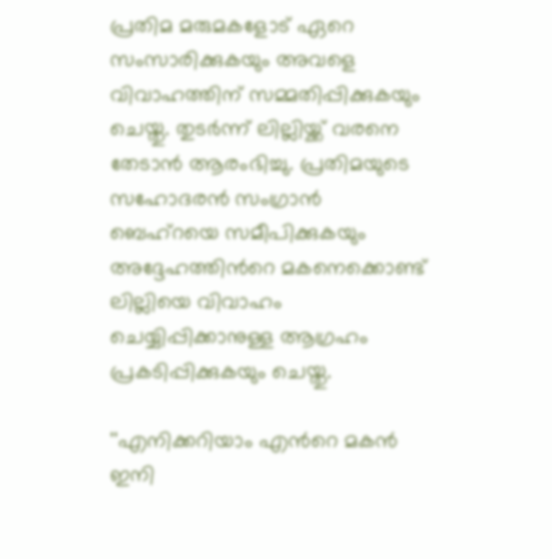പ്രതിമ മരുമകളോട് ഏറെ സംസാരിക്കുകയും അവളെ വിവാഹത്തിന് സമ്മതിപ്പിക്കുകയും ചെയ്തു. തുടര്‍ന്ന് ലില്ലിയ്ക്ക് വരനെ തേടാന്‍ ആരംഭിച്ചു. പ്രതിമയുടെ സഹോദരന്‍ സംഗ്രാന്‍ ബെഹ്റയെ സമീപിക്കുകയും അദ്ദേഹത്തിന്‍റെ മകനെക്കൊണ്ട് ലില്ലിയെ വിവാഹം ചെയ്യിപ്പിക്കാനുള്ള ആഗ്രഹം പ്രകടിപ്പിക്കുകയും ചെയ്തു.

''എനിക്കറിയാം എന്‍റെ മകന്‍ ഇനി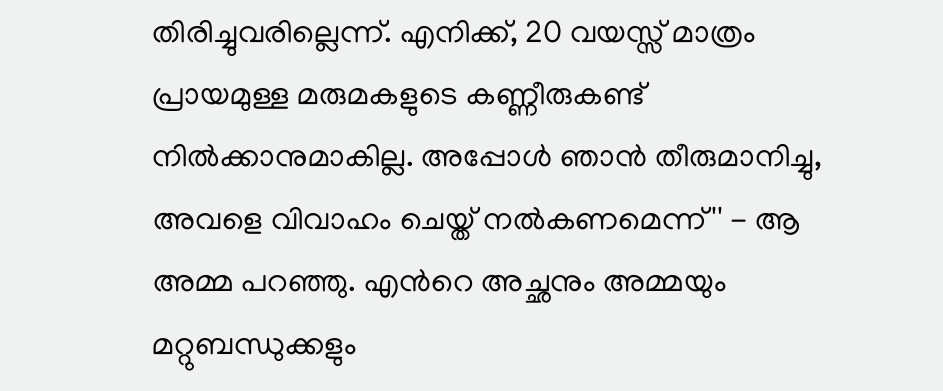തിരിച്ചുവരില്ലെന്ന്. എനിക്ക്, 20 വയസ്സ് മാത്രം പ്രായമുള്ള മരുമകളുടെ കണ്ണീരുകണ്ട് നില്‍ക്കാനുമാകില്ല. അപ്പോള്‍ ഞാന്‍ തീരുമാനിച്ചു, അവളെ വിവാഹം ചെയ്ത് നല്‍കണമെന്ന്'' - ആ അമ്മ പറഞ്ഞു. എന്‍റെ അച്ഛനും അമ്മയും മറ്റുബന്ധുക്കളും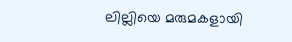ലില്ലിയെ മരുമകളായി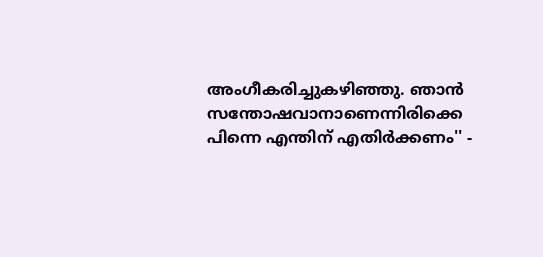അംഗീകരിച്ചുകഴിഞ്ഞു. ഞാന്‍ സന്തോഷവാനാണെന്നിരിക്കെ പിന്നെ എന്തിന് എതിര്‍ക്കണം'' -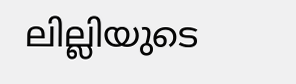ലില്ലിയുടെ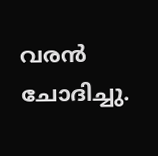വരന്‍ ചോദിച്ചു.